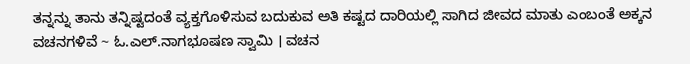ತನ್ನನ್ನು ತಾನು ತನ್ನಿಷ್ಟದಂತೆ ವ್ಯಕ್ತಗೊಳಿಸುವ ಬದುಕುವ ಅತಿ ಕಷ್ಟದ ದಾರಿಯಲ್ಲಿ ಸಾಗಿದ ಜೀವದ ಮಾತು ಎಂಬಂತೆ ಅಕ್ಕನ ವಚನಗಳಿವೆ ~ ಓ.ಎಲ್.ನಾಗಭೂಷಣ ಸ್ವಾಮಿ । ವಚನ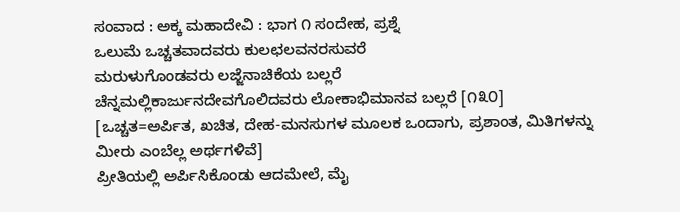ಸಂವಾದ : ಅಕ್ಕ ಮಹಾದೇವಿ : ಭಾಗ ೧ ಸಂದೇಹ, ಪ್ರಶ್ನೆ
ಒಲುಮೆ ಒಚ್ಚತವಾದವರು ಕುಲಛಲವನರಸುವರೆ
ಮರುಳುಗೊಂಡವರು ಲಜ್ಜೆನಾಚಿಕೆಯ ಬಲ್ಲರೆ
ಚೆನ್ನಮಲ್ಲಿಕಾರ್ಜುನದೇವಗೊಲಿದವರು ಲೋಕಾಭಿಮಾನವ ಬಲ್ಲರೆ [೧೩೦]
[ಒಚ್ಚತ=ಅರ್ಪಿತ, ಖಚಿತ, ದೇಹ-ಮನಸುಗಳ ಮೂಲಕ ಒಂದಾಗು, ಪ್ರಶಾಂತ, ಮಿತಿಗಳನ್ನು ಮೀರು ಎಂಬೆಲ್ಲ ಅರ್ಥಗಳಿವೆ]
ಪ್ರೀತಿಯಲ್ಲಿ ಅರ್ಪಿಸಿಕೊಂಡು ಆದಮೇಲೆ, ಮೈ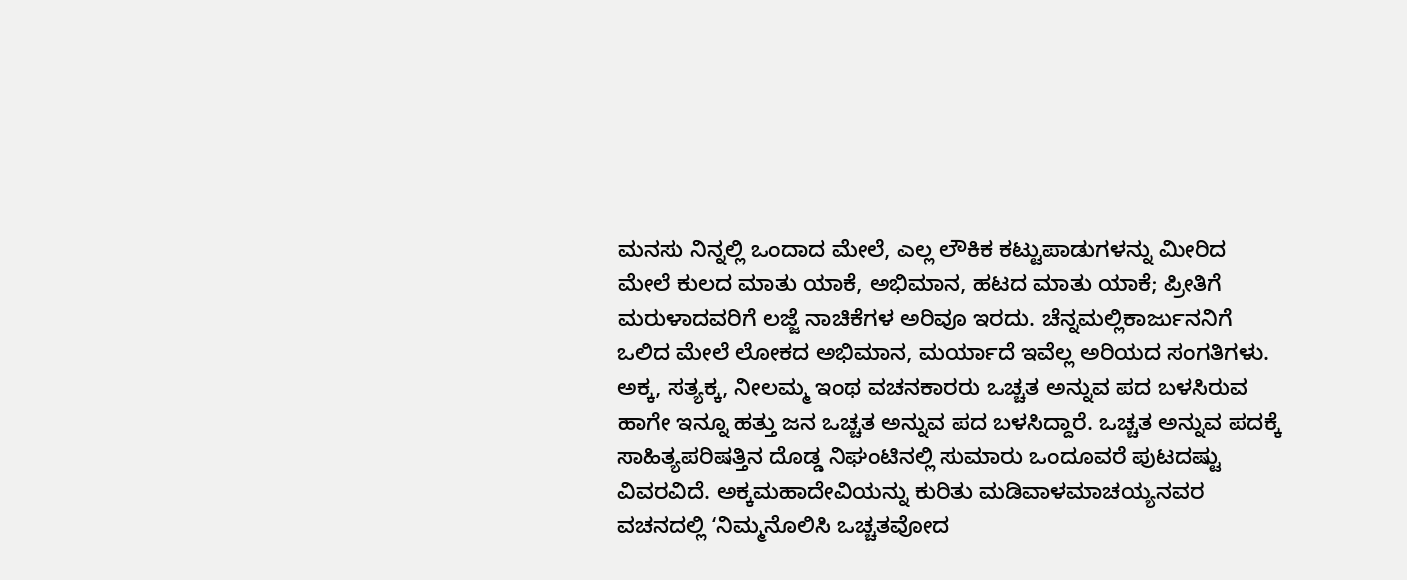ಮನಸು ನಿನ್ನಲ್ಲಿ ಒಂದಾದ ಮೇಲೆ, ಎಲ್ಲ ಲೌಕಿಕ ಕಟ್ಟುಪಾಡುಗಳನ್ನು ಮೀರಿದ ಮೇಲೆ ಕುಲದ ಮಾತು ಯಾಕೆ, ಅಭಿಮಾನ, ಹಟದ ಮಾತು ಯಾಕೆ; ಪ್ರೀತಿಗೆ ಮರುಳಾದವರಿಗೆ ಲಜ್ಜೆ ನಾಚಿಕೆಗಳ ಅರಿವೂ ಇರದು. ಚೆನ್ನಮಲ್ಲಿಕಾರ್ಜುನನಿಗೆ ಒಲಿದ ಮೇಲೆ ಲೋಕದ ಅಭಿಮಾನ, ಮರ್ಯಾದೆ ಇವೆಲ್ಲ ಅರಿಯದ ಸಂಗತಿಗಳು.
ಅಕ್ಕ, ಸತ್ಯಕ್ಕ, ನೀಲಮ್ಮ ಇಂಥ ವಚನಕಾರರು ಒಚ್ಚತ ಅನ್ನುವ ಪದ ಬಳಸಿರುವ ಹಾಗೇ ಇನ್ನೂ ಹತ್ತು ಜನ ಒಚ್ಚತ ಅನ್ನುವ ಪದ ಬಳಸಿದ್ದಾರೆ. ಒಚ್ಚತ ಅನ್ನುವ ಪದಕ್ಕೆ ಸಾಹಿತ್ಯಪರಿಷತ್ತಿನ ದೊಡ್ಡ ನಿಘಂಟಿನಲ್ಲಿ ಸುಮಾರು ಒಂದೂವರೆ ಪುಟದಷ್ಟು ವಿವರವಿದೆ. ಅಕ್ಕಮಹಾದೇವಿಯನ್ನು ಕುರಿತು ಮಡಿವಾಳಮಾಚಯ್ಯನವರ ವಚನದಲ್ಲಿ ʻನಿಮ್ಮನೊಲಿಸಿ ಒಚ್ಚತವೋದ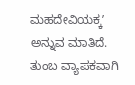ಮಹದೇವಿಯಕ್ಕʼ ಅನ್ನುವ ಮಾತಿದೆ. ತುಂಬ ವ್ಯಾಪಕವಾಗಿ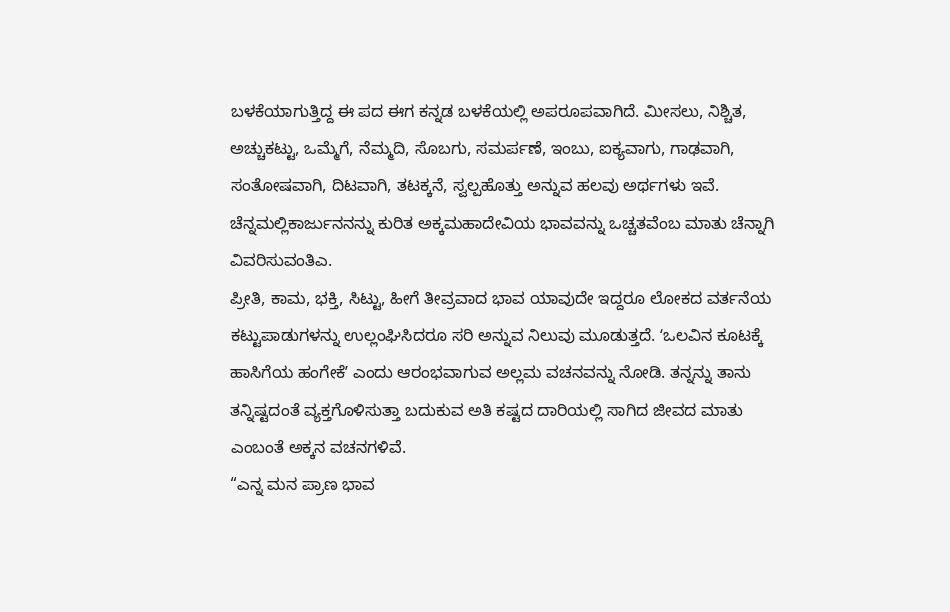ಬಳಕೆಯಾಗುತ್ತಿದ್ದ ಈ ಪದ ಈಗ ಕನ್ನಡ ಬಳಕೆಯಲ್ಲಿ ಅಪರೂಪವಾಗಿದೆ. ಮೀಸಲು, ನಿಶ್ಚಿತ, ಅಚ್ಚುಕಟ್ಟು, ಒಮ್ಮೆಗೆ, ನೆಮ್ಮದಿ, ಸೊಬಗು, ಸಮರ್ಪಣೆ, ಇಂಬು, ಐಕ್ಯವಾಗು, ಗಾಢವಾಗಿ, ಸಂತೋಷವಾಗಿ, ದಿಟವಾಗಿ, ತಟಕ್ಕನೆ, ಸ್ವಲ್ಪಹೊತ್ತು ಅನ್ನುವ ಹಲವು ಅರ್ಥಗಳು ಇವೆ. ಚೆನ್ನಮಲ್ಲಿಕಾರ್ಜುನನನ್ನು ಕುರಿತ ಅಕ್ಕಮಹಾದೇವಿಯ ಭಾವವನ್ನು ಒಚ್ಚತವೆಂಬ ಮಾತು ಚೆನ್ನಾಗಿ ವಿವರಿಸುವಂತಿಎ.
ಪ್ರೀತಿ, ಕಾಮ, ಭಕ್ತಿ, ಸಿಟ್ಟು, ಹೀಗೆ ತೀವ್ರವಾದ ಭಾವ ಯಾವುದೇ ಇದ್ದರೂ ಲೋಕದ ವರ್ತನೆಯ ಕಟ್ಟುಪಾಡುಗಳನ್ನು ಉಲ್ಲಂಘಿಸಿದರೂ ಸರಿ ಅನ್ನುವ ನಿಲುವು ಮೂಡುತ್ತದೆ. ʻಒಲವಿನ ಕೂಟಕ್ಕೆ ಹಾಸಿಗೆಯ ಹಂಗೇಕೆʼ ಎಂದು ಆರಂಭವಾಗುವ ಅಲ್ಲಮ ವಚನವನ್ನು ನೋಡಿ. ತನ್ನನ್ನು ತಾನು ತನ್ನಿಷ್ಟದಂತೆ ವ್ಯಕ್ತಗೊಳಿಸುತ್ತಾ ಬದುಕುವ ಅತಿ ಕಷ್ಟದ ದಾರಿಯಲ್ಲಿ ಸಾಗಿದ ಜೀವದ ಮಾತು ಎಂಬಂತೆ ಅಕ್ಕನ ವಚನಗಳಿವೆ.
“ಎನ್ನ ಮನ ಪ್ರಾಣ ಭಾವ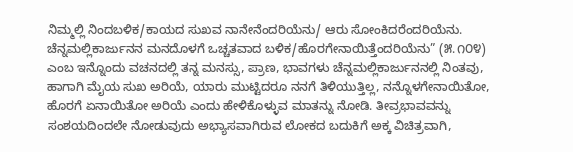ನಿಮ್ಮಲ್ಲಿ ನಿಂದಬಳಿಕ/ಕಾಯದ ಸುಖವ ನಾನೇನೆಂದರಿಯೆನು/ ಆರು ಸೋಂಕಿದರೆಂದರಿಯೆನು. ಚೆನ್ನಮಲ್ಲಿಕಾರ್ಜುನನ ಮನದೊಳಗೆ ಒಚ್ಚತವಾದ ಬಳಿಕ/ಹೊರಗೇನಾಯಿತ್ತೆಂದರಿಯೆನು” (೫.೧೦೪) ಎಂಬ ಇನ್ನೊಂದು ವಚನದಲ್ಲಿ ತನ್ನ ಮನಸ್ಸು, ಪ್ರಾಣ, ಭಾವಗಳು ಚೆನ್ನಮಲ್ಲಿಕಾರ್ಜುನನಲ್ಲಿ ನಿಂತವು, ಹಾಗಾಗಿ ಮೈಯ ಸುಖ ಅರಿಯೆ, ಯಾರು ಮುಟ್ಟಿದರೂ ನನಗೆ ತಿಳಿಯುತ್ತಿಲ್ಲ, ನನ್ನೊಳಗೇನಾಯಿತೋ, ಹೊರಗೆ ಏನಾಯಿತೋ ಅರಿಯೆ ಎಂದು ಹೇಳಿಕೊಳ್ಳುವ ಮಾತನ್ನು ನೋಡಿ. ತೀವ್ರಭಾವವನ್ನು ಸಂಶಯದಿಂದಲೇ ನೋಡುವುದು ಅಭ್ಯಾಸವಾಗಿರುವ ಲೋಕದ ಬದುಕಿಗೆ ಅಕ್ಕ ವಿಚಿತ್ರವಾಗಿ,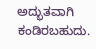ಅದ್ಭುತವಾಗಿ ಕಂಡಿರಬಹುದು.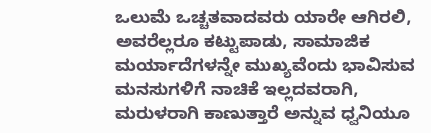ಒಲುಮೆ ಒಚ್ಚತವಾದವರು ಯಾರೇ ಆಗಿರಲಿ, ಅವರೆಲ್ಲರೂ ಕಟ್ಟುಪಾಡು, ಸಾಮಾಜಿಕ ಮರ್ಯಾದೆಗಳನ್ನೇ ಮುಖ್ಯವೆಂದು ಭಾವಿಸುವ ಮನಸುಗಳಿಗೆ ನಾಚಿಕೆ ಇಲ್ಲದವರಾಗಿ, ಮರುಳರಾಗಿ ಕಾಣುತ್ತಾರೆ ಅನ್ನುವ ಧ್ವನಿಯೂ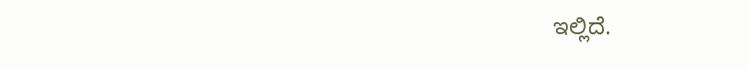ಇಲ್ಲಿದೆ.